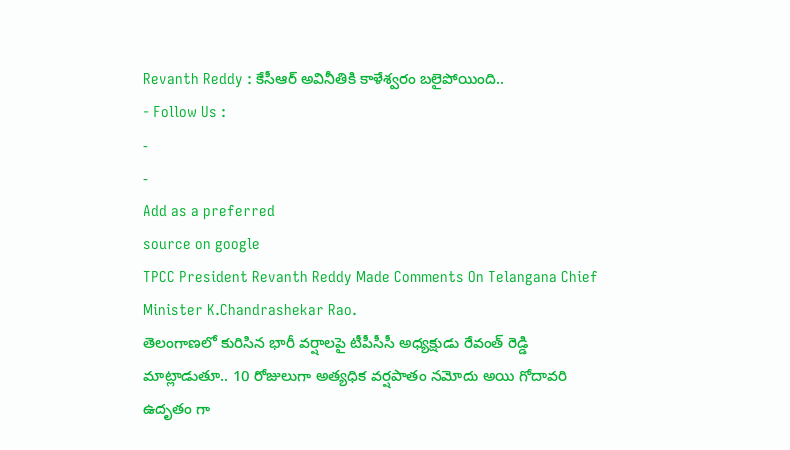Revanth Reddy : కేసీఆర్ అవినీతికి కాళేశ్వరం బలైపోయింది..
- Follow Us :
-
-
Add as a preferred
source on google
TPCC President Revanth Reddy Made Comments On Telangana Chief Minister K.Chandrashekar Rao.
తెలంగాణలో కురిసిన భారీ వర్షాలపై టీపీసీసీ అధ్యక్షుడు రేవంత్ రెడ్డి మాట్లాడుతూ.. 10 రోజులుగా అత్యధిక వర్షపాతం నమోదు అయి గోదావరి ఉదృతం గా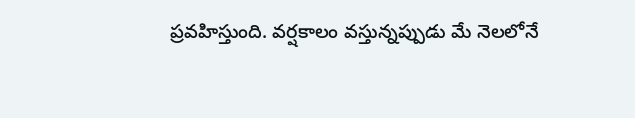ప్రవహిస్తుంది. వర్షకాలం వస్తున్నప్పుడు మే నెలలోనే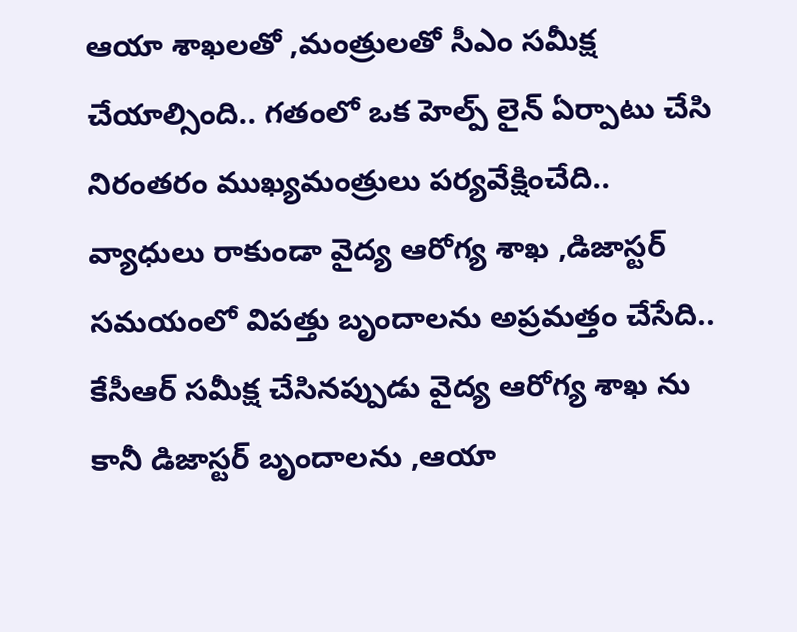ఆయా శాఖలతో ,మంత్రులతో సీఎం సమీక్ష చేయాల్సింది.. గతంలో ఒక హెల్ప్ లైన్ ఏర్పాటు చేసి నిరంతరం ముఖ్యమంత్రులు పర్యవేక్షించేది.. వ్యాధులు రాకుండా వైద్య ఆరోగ్య శాఖ ,డిజాస్టర్ సమయంలో విపత్తు బృందాలను అప్రమత్తం చేసేది.. కేసీఆర్ సమీక్ష చేసినప్పుడు వైద్య ఆరోగ్య శాఖ ను కానీ డిజాస్టర్ బృందాలను ,ఆయా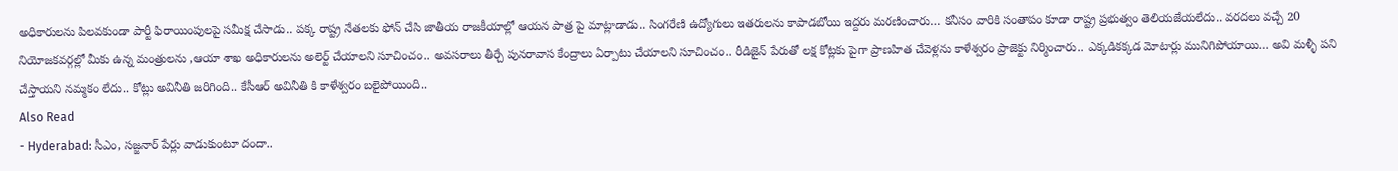అధికారులను పిలవకుండా పార్టీ ఫిరాయింపులపై సమీక్ష చేసాడు.. పక్క రాష్ట్ర నేతలకు ఫోన్ చేసి జాతీయ రాజకీయాల్లో ఆయన పాత్ర పై మాట్లాడాడు.. సింగరేణి ఉద్యోగులు ఇతరులను కాపాడబోయి ఇద్దరు మరణించారు… కనీసం వారికి సంతాపం కూడా రాష్ట్ర ప్రభుత్వం తెలియజేయలేదు.. వరదలు వచ్చే 20 నియోజకవర్గల్లో మీకు ఉన్న మంత్రులను ,ఆయా శాఖ అధికారులను అలెర్ట్ చేయాలని సూచించం.. అవసరాలు తీర్చే పునరావాస కేంద్రాలు ఏర్పాటు చేయాలని సూచించం.. రీడిజైన్ పేరుతో లక్ష కోట్లకు పైగా ప్రాణహిత చేవెళ్లను కాళేశ్వరం ప్రాజెక్టు నిర్మించారు.. ఎక్కడికక్కడ మోటార్లు మునిగిపోయాయి… అవి మళ్ళీ పని చేస్తాయని నమ్మకం లేదు.. కోట్లు అవినీతి జరిగింది.. కేసీఆర్ అవినీతి కి కాళేశ్వరం బలైపోయింది..
Also Read
- Hyderabad: సీఎం, సజ్జనార్ పేర్లు వాడుకుంటూ దందా..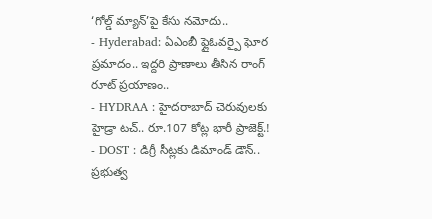‘గోల్డ్ మ్యాన్’పై కేసు నమోదు..
- Hyderabad: ఏఎంబీ ఫ్లైఓవర్పై ఘోర ప్రమాదం.. ఇద్దరి ప్రాణాలు తీసిన రాంగ్ రూట్ ప్రయాణం..
- HYDRAA : హైదరాబాద్ చెరువులకు హైడ్రా టచ్.. రూ.107 కోట్ల భారీ ప్రాజెక్ట్.!
- DOST : డిగ్రీ సీట్లకు డిమాండ్ డౌన్.. ప్రభుత్వ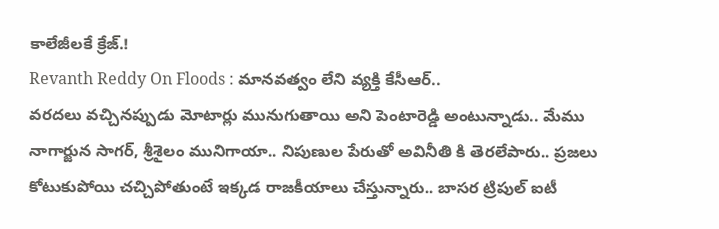కాలేజీలకే క్రేజ్.!
Revanth Reddy On Floods : మానవత్వం లేని వ్యక్తి కేసీఆర్..
వరదలు వచ్చినప్పుడు మోటార్లు మునుగుతాయి అని పెంటారెడ్డి అంటున్నాడు.. మేము నాగార్జున సాగర్, శ్రీశైలం మునిగాయా.. నిపుణుల పేరుతో అవినీతి కి తెరలేపారు.. ప్రజలు కోటుకుపోయి చచ్చిపోతుంటే ఇక్కడ రాజకీయాలు చేస్తున్నారు.. బాసర ట్రిపుల్ ఐటీ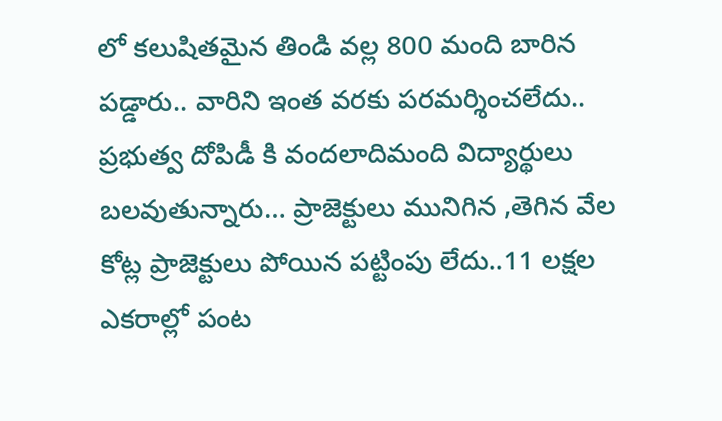లో కలుషితమైన తిండి వల్ల 800 మంది బారిన పడ్డారు.. వారిని ఇంత వరకు పరమర్శించలేదు.. ప్రభుత్వ దోపిడీ కి వందలాదిమంది విద్యార్థులు బలవుతున్నారు… ప్రాజెక్టులు మునిగిన ,తెగిన వేల కోట్ల ప్రాజెక్టులు పోయిన పట్టింపు లేదు..11 లక్షల ఎకరాల్లో పంట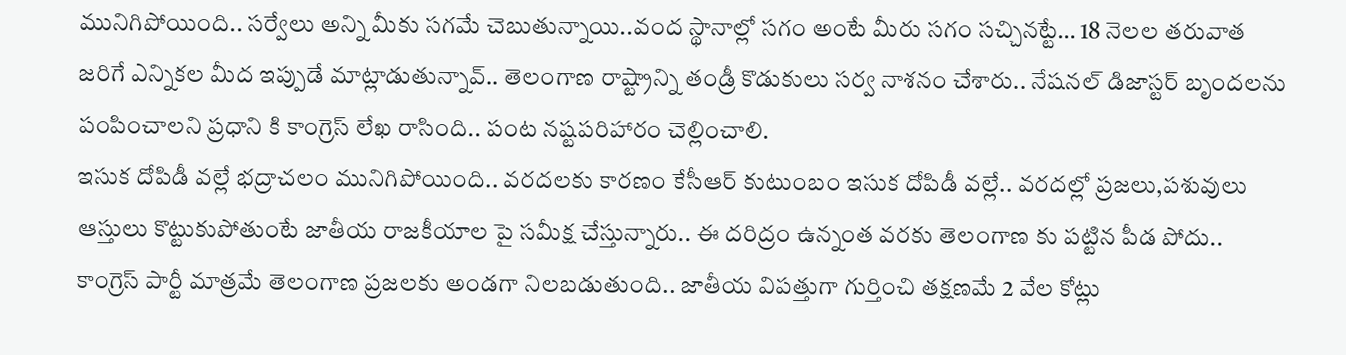మునిగిపోయింది.. సర్వేలు అన్ని మీకు సగమే చెబుతున్నాయి..వంద స్థానాల్లో సగం అంటే మీరు సగం సచ్చినట్టే… 18 నెలల తరువాత జరిగే ఎన్నికల మీద ఇప్పుడే మాట్లాడుతున్నావ్.. తెలంగాణ రాష్ట్రాన్ని తండ్రీ కొడుకులు సర్వ నాశనం చేశారు.. నేషనల్ డిజాస్టర్ బృందలను పంపించాలని ప్రధాని కి కాంగ్రెస్ లేఖ రాసింది.. పంట నష్టపరిహారం చెల్లించాలి.
ఇసుక దోపిడీ వల్లే భద్రాచలం మునిగిపోయింది.. వరదలకు కారణం కేసీఆర్ కుటుంబం ఇసుక దోపిడీ వల్లే.. వరదల్లో ప్రజలు,పశువులు ఆస్తులు కొట్టుకుపోతుంటే జాతీయ రాజకీయాల పై సమీక్ష చేస్తున్నారు.. ఈ దరిద్రం ఉన్నంత వరకు తెలంగాణ కు పట్టిన పీడ పోదు.. కాంగ్రెస్ పార్టీ మాత్రమే తెలంగాణ ప్రజలకు అండగా నిలబడుతుంది.. జాతీయ విపత్తుగా గుర్తించి తక్షణమే 2 వేల కోట్లు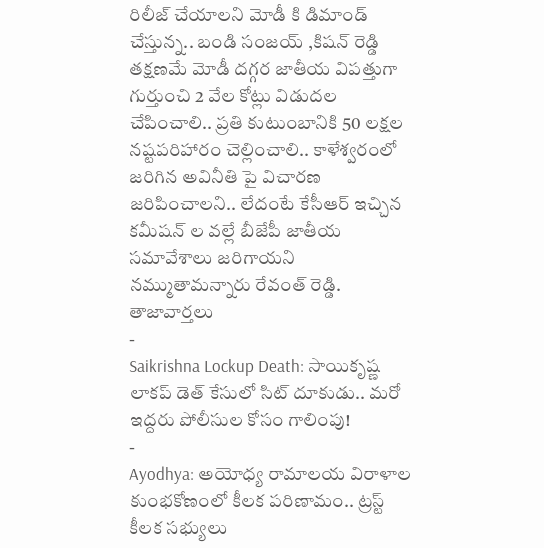రిలీజ్ చేయాలని మోడీ కి డిమాండ్ చేస్తున్న.. బండి సంజయ్ ,కిషన్ రెడ్డి తక్షణమే మోడీ దగ్గర జాతీయ విపత్తుగా గుర్తుంచి 2 వేల కోట్లు విడుదల చేపించాలి.. ప్రతి కుటుంబానికి 50 లక్షల నష్టపరిహారం చెల్లించాలి.. కాళేశ్వరంలో జరిగిన అవినీతి పై విచారణ జరిపించాలని.. లేదంటే కేసీఆర్ ఇచ్చిన కమీషన్ ల వల్లే బీజేపీ జాతీయ సమావేశాలు జరిగాయని నమ్ముతామన్నారు రేవంత్ రెడ్డి.
తాజావార్తలు
-
Saikrishna Lockup Death: సాయికృష్ణ లాకప్ డెత్ కేసులో సిట్ దూకుడు.. మరో ఇద్దరు పోలీసుల కోసం గాలింపు!
-
Ayodhya: అయోధ్య రామాలయ విరాళాల కుంభకోణంలో కీలక పరిణామం.. ట్రస్ట్ కీలక సభ్యులు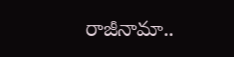రాజీనామా..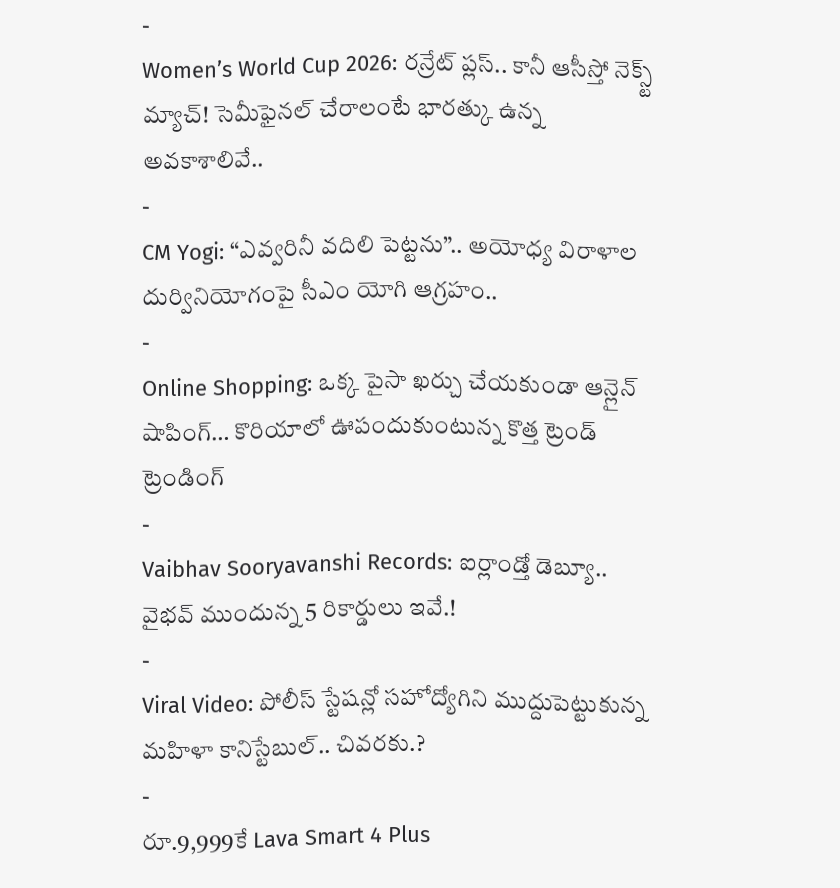-
Women’s World Cup 2026: రన్రేట్ ప్లస్.. కానీ ఆసీస్తో నెక్స్ట్ మ్యాచ్! సెమీఫైనల్ చేరాలంటే భారత్కు ఉన్న అవకాశాలివే..
-
CM Yogi: “ఎవ్వరినీ వదిలి పెట్టను”.. అయోధ్య విరాళాల దుర్వినియోగంపై సీఎం యోగి ఆగ్రహం..
-
Online Shopping: ఒక్క పైసా ఖర్చు చేయకుండా ఆన్లైన్ షాపింగ్… కొరియాలో ఊపందుకుంటున్న కొత్త ట్రెండ్
ట్రెండింగ్
-
Vaibhav Sooryavanshi Records: ఐర్లాండ్తో డెబ్యూ.. వైభవ్ ముందున్న 5 రికార్డులు ఇవే.!
-
Viral Video: పోలీస్ స్టేషన్లో సహోద్యోగిని ముద్దుపెట్టుకున్న మహిళా కానిస్టేబుల్.. చివరకు.?
-
రూ.9,999కే Lava Smart 4 Plus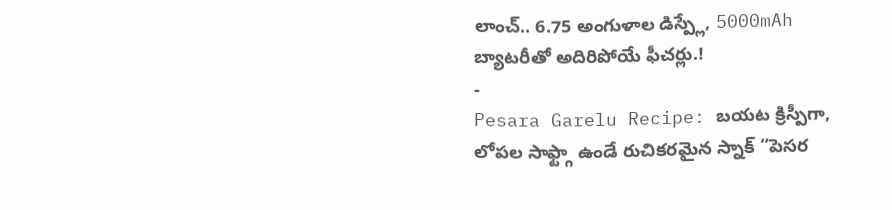లాంచ్.. 6.75 అంగుళాల డిస్ప్లే, 5000mAh బ్యాటరీతో అదిరిపోయే ఫీచర్లు.!
-
Pesara Garelu Recipe: బయట క్రిస్పీగా, లోపల సాఫ్ట్గా ఉండే రుచికరమైన స్నాక్ “పెసర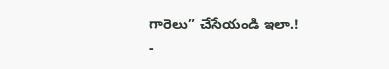గారెలు” చేసేయండి ఇలా.!
-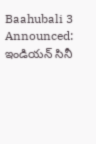Baahubali 3 Announced: ఇండియన్ సినీ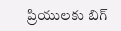ప్రియులకు బిగ్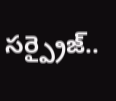సర్ప్రైజ్..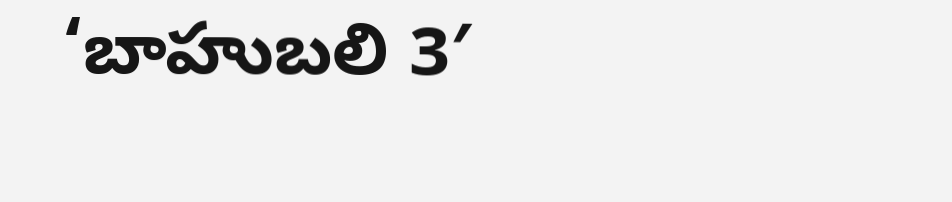‘బాహుబలి 3′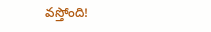వస్తోంది!